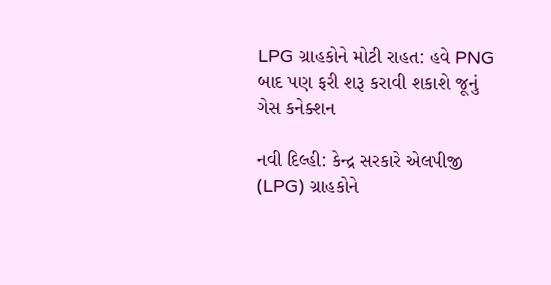LPG ગ્રાહકોને મોટી રાહત: હવે PNG બાદ પણ ફરી શરૂ કરાવી શકાશે જૂનું ગેસ કનેક્શન

નવી દિલ્હી: કેન્દ્ર સરકારે એલપીજી (LPG) ગ્રાહકોને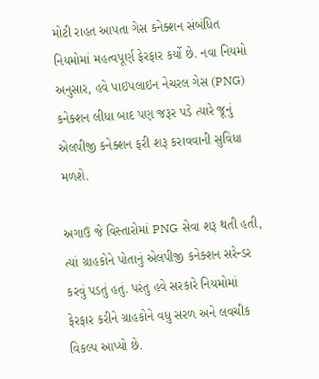મોટી રાહત આપતા ગેસ કનેક્શન સંબંધિત નિયમોમાં મહત્વપૂર્ણ ફેરફાર કર્યો છે. નવા નિયમો અનુસાર, હવે પાઇપલાઇન નેચરલ ગેસ (PNG) કનેક્શન લીધા બાદ પણ જરૂર પડે ત્યારે જૂનું એલપીજી કનેક્શન ફરી શરૂ કરાવવાની સુવિધા મળશે.

અગાઉ જે વિસ્તારોમાં PNG સેવા શરૂ થતી હતી, ત્યાં ગ્રાહકોને પોતાનું એલપીજી કનેક્શન સરેન્ડર કરવું પડતું હતું. પરંતુ હવે સરકારે નિયમોમાં ફેરફાર કરીને ગ્રાહકોને વધુ સરળ અને લવચીક વિકલ્પ આપ્યો છે.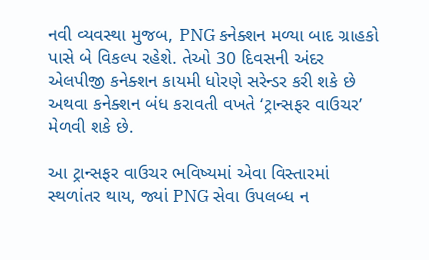નવી વ્યવસ્થા મુજબ, PNG કનેક્શન મળ્યા બાદ ગ્રાહકો પાસે બે વિકલ્પ રહેશે. તેઓ 30 દિવસની અંદર એલપીજી કનેક્શન કાયમી ધોરણે સરેન્ડર કરી શકે છે અથવા કનેક્શન બંધ કરાવતી વખતે ‘ટ્રાન્સફર વાઉચર’ મેળવી શકે છે.

આ ટ્રાન્સફર વાઉચર ભવિષ્યમાં એવા વિસ્તારમાં સ્થળાંતર થાય, જ્યાં PNG સેવા ઉપલબ્ધ ન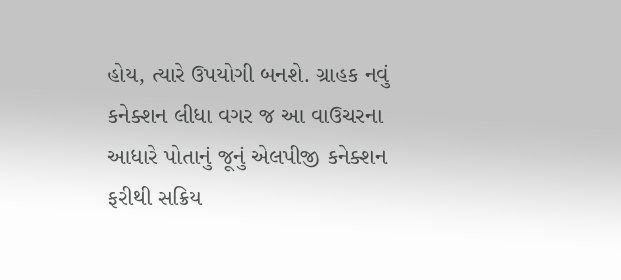હોય, ત્યારે ઉપયોગી બનશે. ગ્રાહક નવું કનેક્શન લીધા વગર જ આ વાઉચરના આધારે પોતાનું જૂનું એલપીજી કનેક્શન ફરીથી સક્રિય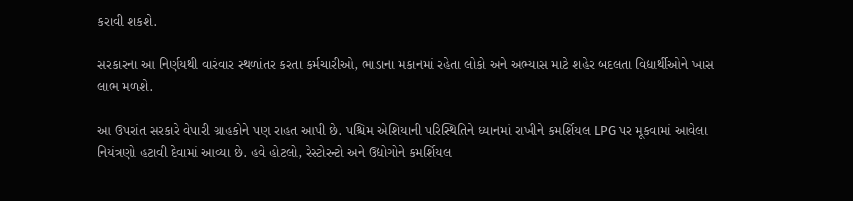કરાવી શકશે.

સરકારના આ નિર્ણયથી વારંવાર સ્થળાંતર કરતા કર્મચારીઓ, ભાડાના મકાનમાં રહેતા લોકો અને અભ્યાસ માટે શહેર બદલતા વિદ્યાર્થીઓને ખાસ લાભ મળશે.

આ ઉપરાંત સરકારે વેપારી ગ્રાહકોને પણ રાહત આપી છે. પશ્ચિમ એશિયાની પરિસ્થિતિને ધ્યાનમાં રાખીને કમર્શિયલ LPG પર મૂકવામાં આવેલા નિયંત્રણો હટાવી દેવામાં આવ્યા છે. હવે હોટલો, રેસ્ટોરન્ટો અને ઉદ્યોગોને કમર્શિયલ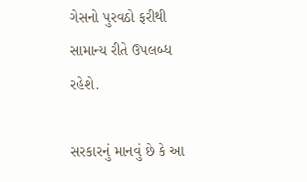ગેસનો પુરવઠો ફરીથી સામાન્ય રીતે ઉપલબ્ધ રહેશે.

સરકારનું માનવું છે કે આ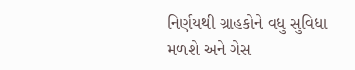નિર્ણયથી ગ્રાહકોને વધુ સુવિધા મળશે અને ગેસ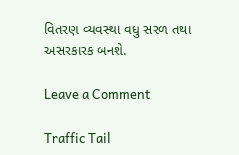વિતરણ વ્યવસ્થા વધુ સરળ તથા અસરકારક બનશે.

Leave a Comment

Traffic Tail